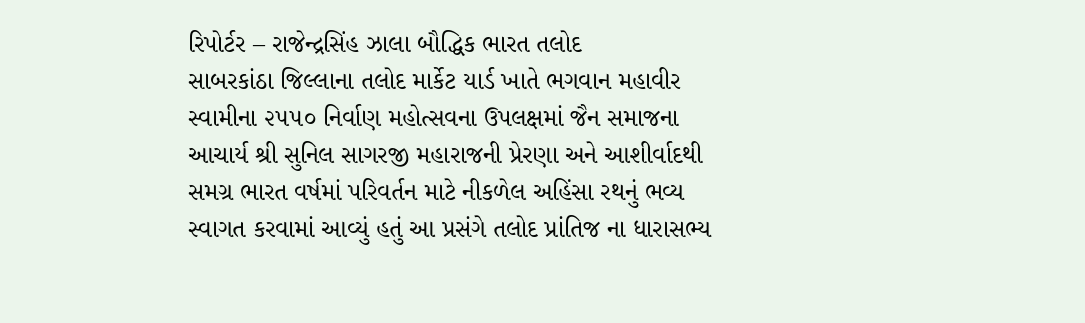રિપોર્ટર – રાજેન્દ્રસિંહ ઝાલા બૌદ્ધિક ભારત તલોદ
સાબરકાંઠા જિલ્લાના તલોદ માર્કેટ યાર્ડ ખાતે ભગવાન મહાવીર સ્વામીના ૨૫૫૦ નિર્વાણ મહોત્સવના ઉપલક્ષમાં જૈન સમાજના આચાર્ય શ્રી સુનિલ સાગરજી મહારાજની પ્રેરણા અને આશીર્વાદથી સમગ્ર ભારત વર્ષમાં પરિવર્તન માટે નીકળેલ અહિંસા રથનું ભવ્ય સ્વાગત કરવામાં આવ્યું હતું આ પ્રસંગે તલોદ પ્રાંતિજ ના ધારાસભ્ય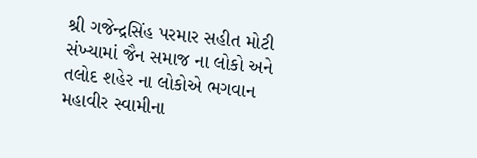શ્રી ગજેન્દ્રસિંહ પરમાર સહીત મોટી સંખ્યામાં જૈન સમાજ ના લોકો અને તલોદ શહેર ના લોકોએ ભગવાન મહાવીર સ્વામીના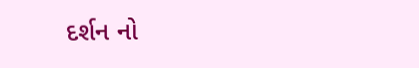દર્શન નો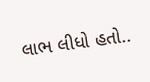લાભ લીધો હતો..